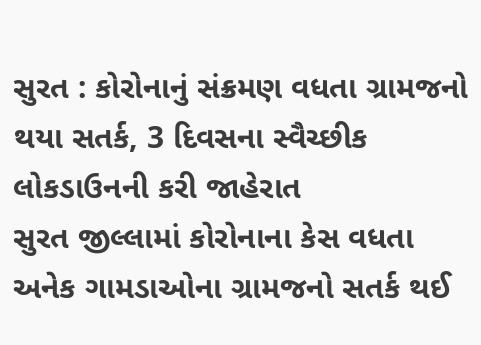સુરત : કોરોનાનું સંક્રમણ વધતા ગ્રામજનો થયા સતર્ક, 3 દિવસના સ્વૈચ્છીક લોકડાઉનની કરી જાહેરાત
સુરત જીલ્લામાં કોરોનાના કેસ વધતા અનેક ગામડાઓના ગ્રામજનો સતર્ક થઈ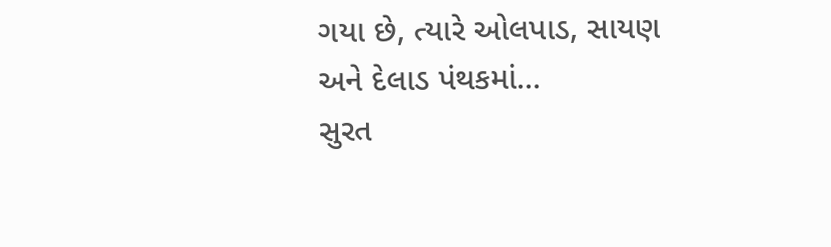ગયા છે, ત્યારે ઓલપાડ, સાયણ અને દેલાડ પંથકમાં…
સુરત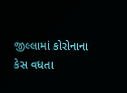જીલ્લામાં કોરોનાના કેસ વધતા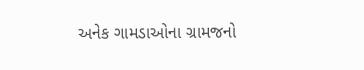અનેક ગામડાઓના ગ્રામજનો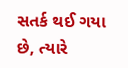સતર્ક થઈ ગયા છે, ત્યારે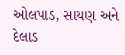ઓલપાડ, સાયણ અને દેલાડ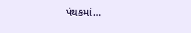પંથકમાં…